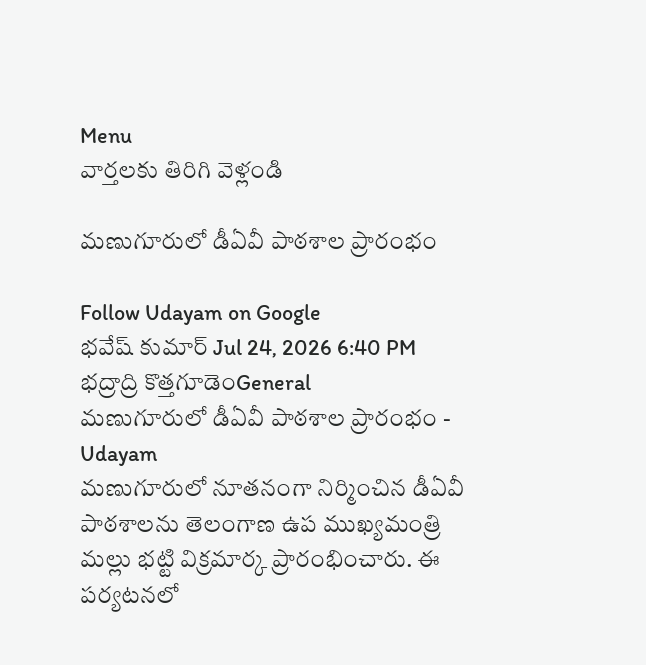Menu
వార్తలకు తిరిగి వెళ్లండి

మణుగూరులో డీఏవీ పాఠశాల ప్రారంభం

Follow Udayam on Google
భవేష్ కుమార్ Jul 24, 2026 6:40 PM భద్రాద్రి కొత్తగూడెంGeneral
మణుగూరులో డీఏవీ పాఠశాల ప్రారంభం - Udayam
మణుగూరులో నూతనంగా నిర్మించిన డీఏవీ పాఠశాలను తెలంగాణ ఉప ముఖ్యమంత్రి మల్లు భట్టి విక్రమార్క ప్రారంభించారు. ఈ పర్యటనలో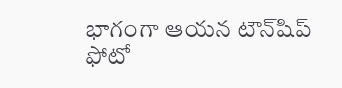భాగంగా ఆయన టౌన్‌షిప్ ఫోటో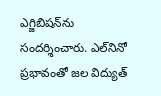ఎగ్జిబిషన్‌ను సందర్శించారు. ఎల్‌నినో ప్రభావంతో జల విద్యుత్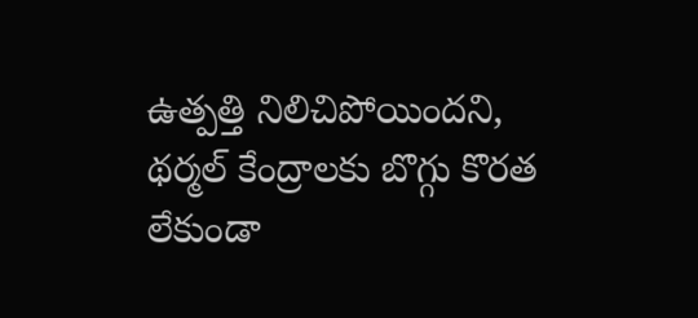ఉత్పత్తి నిలిచిపోయిందని, థర్మల్ కేంద్రాలకు బొగ్గు కొరత లేకుండా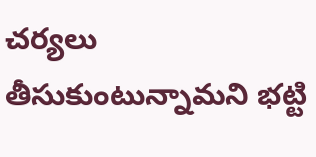చర్యలు తీసుకుంటున్నామని భట్టి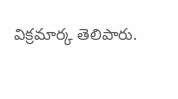విక్రమార్క తెలిపారు.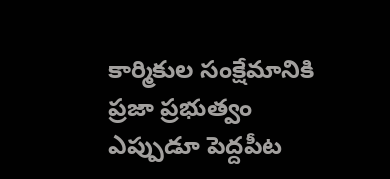కార్మికుల సంక్షేమానికి ప్రజా ప్రభుత్వం ఎప్పుడూ పెద్దపీట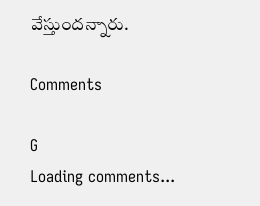వేస్తుందన్నారు.

Comments

G
Loading comments...